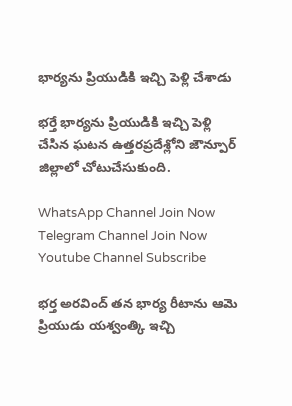భార్యను ప్రియుడికి ఇచ్చి పెళ్లి చేశాడు

భర్తే భార్యను ప్రియుడికి ఇచ్చి పెళ్లి చేసిన ఘటన ఉత్తరప్రదేశ్లోని జౌన్పూర్ జిల్లాలో చోటుచేసుకుంది.

WhatsApp Channel Join Now
Telegram Channel Join Now
Youtube Channel Subscribe

భర్త అరవింద్ తన భార్య రీటాను ఆమె ప్రియుడు యశ్వంత్కి ఇచ్చి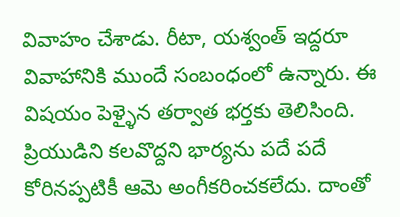వివాహం చేశాడు. రీటా, యశ్వంత్ ఇద్దరూ వివాహానికి ముందే సంబంధంలో ఉన్నారు. ఈ విషయం పెళ్ళైన తర్వాత భర్తకు తెలిసింది. ప్రియుడిని కలవొద్దని భార్యను పదే పదే కోరినప్పటికీ ఆమె అంగీకరించకలేదు. దాంతో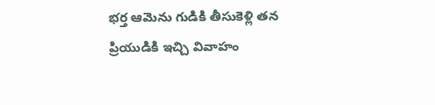భర్త ఆమెను గుడికి తీసుకెళ్లి తన ప్రియుడికి ఇచ్చి వివాహం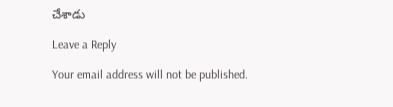చేశాడు

Leave a Reply

Your email address will not be published.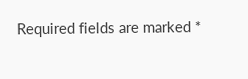Required fields are marked *